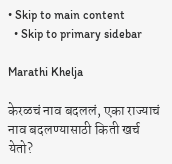• Skip to main content
  • Skip to primary sidebar

Marathi Khelja

केरळचं नाव बदललं, एका राज्याचं नाव बदलण्यासाठी किती खर्च येतो?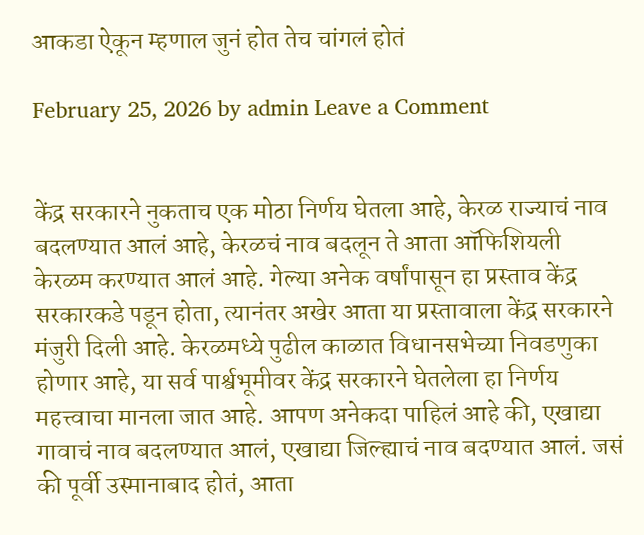आकडा ऐकून म्हणाल जुनं होत तेच चांगलं होतं

February 25, 2026 by admin Leave a Comment


केंद्र सरकारने नुकताच एक मोठा निर्णय घेतला आहे, केरळ राज्याचं नाव बदलण्यात आलं आहे, केरळचं नाव बदलून ते आता ऑफिशियली केरळम करण्यात आलं आहे. गेल्या अनेक वर्षांपासून हा प्रस्ताव केंद्र सरकारकडे पडून होता, त्यानंतर अखेर आता या प्रस्तावाला केंद्र सरकारने मंजुरी दिली आहे. केरळमध्ये पुढील काळात विधानसभेच्या निवडणुका होणार आहे, या सर्व पार्श्वभूमीवर केंद्र सरकारने घेतलेला हा निर्णय महत्त्वाचा मानला जात आहे. आपण अनेकदा पाहिलं आहे की, एखाद्या गावाचं नाव बदलण्यात आलं, एखाद्या जिल्ह्याचं नाव बदण्यात आलं. जसं की पूर्वी उस्मानाबाद होतं, आता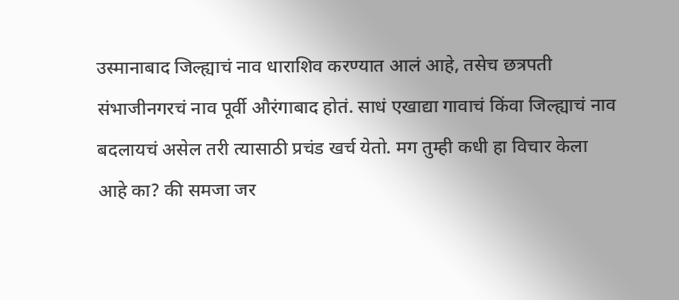उस्मानाबाद जिल्ह्याचं नाव धाराशिव करण्यात आलं आहे, तसेच छत्रपती संभाजीनगरचं नाव पूर्वी औरंगाबाद होतं. साधं एखाद्या गावाचं किंवा जिल्ह्याचं नाव बदलायचं असेल तरी त्यासाठी प्रचंड खर्च येतो. मग तुम्ही कधी हा विचार केला आहे का? की समजा जर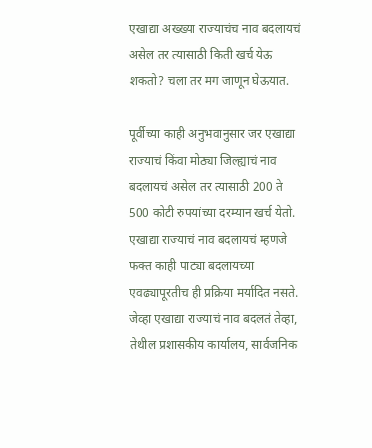एखाद्या अख्ख्या राज्याचंच नाव बदलायचं असेल तर त्यासाठी किती खर्च येऊ शकतो? चला तर मग जाणून घेऊयात.

पूर्वीच्या काही अनुभवानुसार जर एखाद्या राज्याचं किंवा मोठ्या जिल्ह्याचं नाव बदलायचं असेल तर त्यासाठी 200 ते 500 कोटी रुपयांच्या दरम्यान खर्च येतो. एखाद्या राज्याचं नाव बदलायचं म्हणजे फक्त काही पाट्या बदलायच्या एवढ्यापूरतीच ही प्रक्रिया मर्यादित नसते. जेव्हा एखाद्या राज्याचं नाव बदलतं तेव्हा, तेथील प्रशासकीय कार्यालय, सार्वजनिक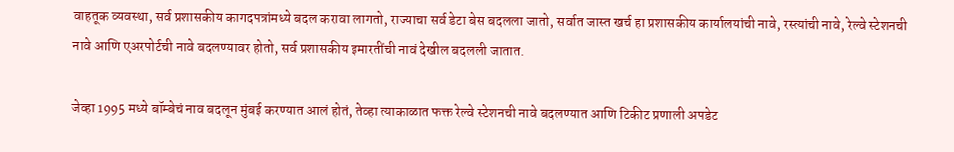वाहतूक व्यवस्था, सर्व प्रशासकीय कागदपत्रांमध्ये बदल करावा लागतो, राज्याचा सर्व डेटा बेस बदलला जातो, सर्वात जास्त खर्च हा प्रशासकीय कार्यालयांची नावे, रस्त्यांची नावे, रेल्वे स्टेशनची नावे आणि एअरपोर्टची नावे बदलण्यावर होतो, सर्व प्रशासकीय इमारतींची नावं देखील बदलली जातात.

जेव्हा 1995 मध्ये बॉम्बेचं नाव बदलून मुंबई करण्यात आलं होतं, तेव्हा त्याकाळात फक्त रेल्वे स्टेशनची नावे बदलण्यात आणि टिकीट प्रणाली अपडेट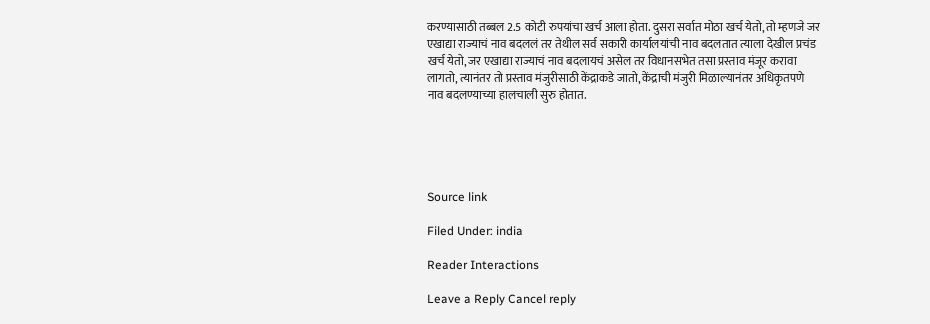करण्यासाठी तब्बल 2.5 कोटी रुपयांचा खर्च आला होता. दुसरा सर्वात मोठा खर्च येतो, तो म्हणजे जर एखाद्या राज्याचं नाव बदललं तर तेथील सर्व सकारी कार्यालयांची नाव बदलतात त्याला देखील प्रचंड खर्च येतो, जर एखाद्या राज्याचं नाव बदलायचं असेल तर विधानसभेत तसा प्रस्ताव मंजूर करावा लागतो, त्यानंतर तो प्रस्ताव मंजुरीसाठी केंद्राकडे जातो, केंद्राची मंजुरी मिळाल्यानंतर अधिकृतपणे नाव बदलण्याच्या हालचाली सुरु होतात.





Source link

Filed Under: india

Reader Interactions

Leave a Reply Cancel reply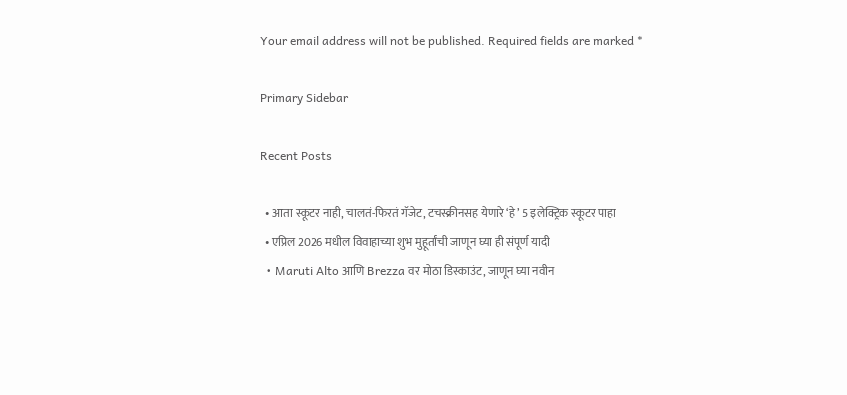Your email address will not be published. Required fields are marked *

Primary Sidebar

Recent Posts

  • आता स्कूटर नाही, चालतं-फिरतं गॅजेट, टचस्क्रीनसह येणारे ‘हे’ 5 इलेक्ट्रिक स्कूटर पाहा
  • एप्रिल 2026 मधील विवाहाच्या शुभ मुहूर्तांची जाणून घ्या ही संपूर्ण यादी
  • Maruti Alto आणि Brezza वर मोठा डिस्काउंट, जाणून घ्या नवीन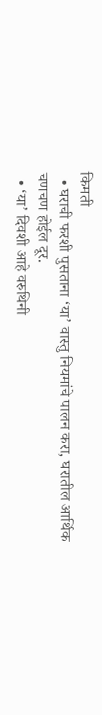किमती
  • घराची फरशी पुसताना ‘या’ वास्तु नियमांचे पालन करा, घरातील आर्थिक चणचण होईल दूर.
  • ‘या’ दिवशी आहे वरुथिनी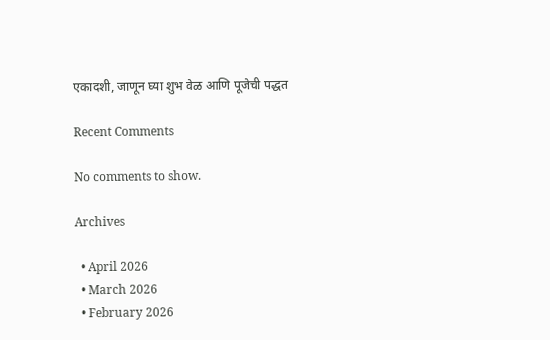एकादशी, जाणून घ्या शुभ वेळ आणि पूजेची पद्धत

Recent Comments

No comments to show.

Archives

  • April 2026
  • March 2026
  • February 2026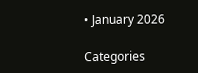• January 2026

Categories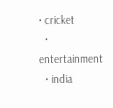• cricket
  • entertainment
  • india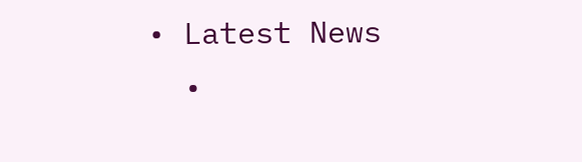• Latest News
  •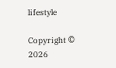lifestyle

Copyright © 2026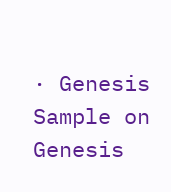· Genesis Sample on Genesis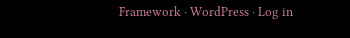Framework · WordPress · Log in